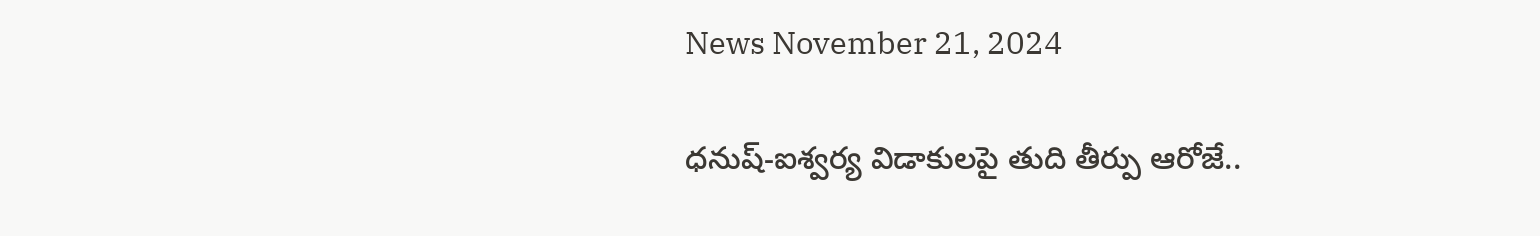News November 21, 2024

ధనుష్-ఐశ్వర్య విడాకులపై తుది తీర్పు ఆరోజే..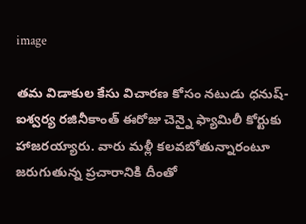image

తమ విడాకుల కేసు విచారణ కోసం నటుడు ధనుష్-ఐశ్వర్య రజినీకాంత్ ఈరోజు చెన్నై ఫ్యామిలీ కోర్టుకు హాజరయ్యారు. వారు మళ్లీ కలవబోతున్నారంటూ జరుగుతున్న ప్రచారానికి దీంతో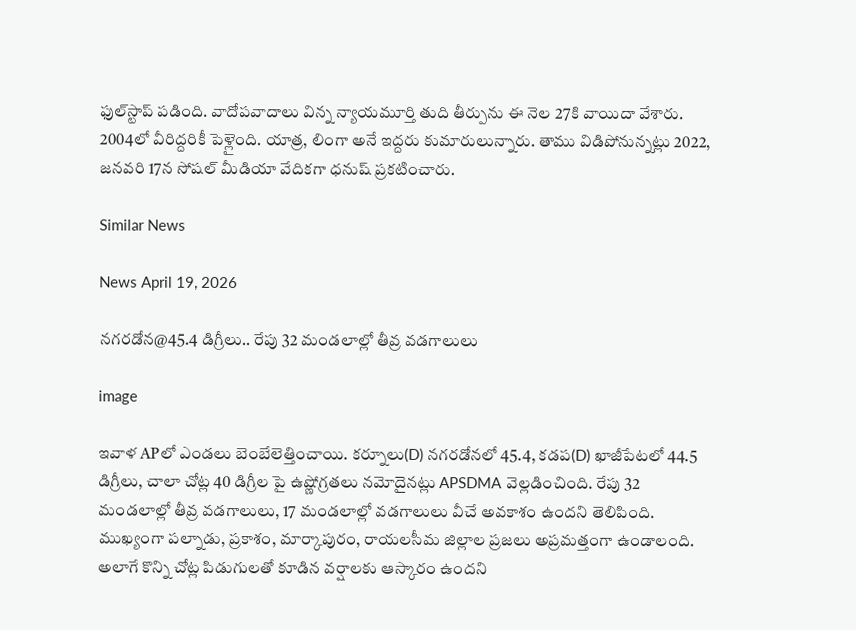ఫుల్‌స్టాప్ పడింది. వాదోపవాదాలు విన్న న్యాయమూర్తి తుది తీర్పును ఈ నెల 27కి వాయిదా వేశారు. 2004లో వీరిద్దరికీ పెళ్లైంది. యాత్ర, లింగా అనే ఇద్దరు కుమారులున్నారు. తాము విడిపోనున్నట్లు 2022, జనవరి 17న సోషల్ మీడియా వేదికగా ధనుష్ ప్రకటించారు.

Similar News

News April 19, 2026

నగరడోన@45.4 డిగ్రీలు.. రేపు 32 మండలాల్లో తీవ్ర వడగాలులు

image

ఇవాళ APలో ఎండలు బెంబేలెత్తించాయి. కర్నూలు(D) నగరడోనలో 45.4, కడప(D) ఖాజీపేటలో 44.5 డిగ్రీలు, చాలా చోట్ల 40 డిగ్రీల పై ఉష్ణోగ్రతలు నమోదైనట్లు APSDMA వెల్లడించింది. రేపు 32 మండలాల్లో తీవ్ర వడగాలులు, 17 మండలాల్లో వడగాలులు వీచే అవకాశం ఉందని తెలిపింది. ముఖ్యంగా పల్నాడు, ప్రకాశం, మార్కాపురం, రాయలసీమ జిల్లాల ప్రజలు అప్రమత్తంగా ఉండాలంది. అలాగే కొన్ని చోట్ల పిడుగులతో కూడిన వర్షాలకు ఆస్కారం ఉందని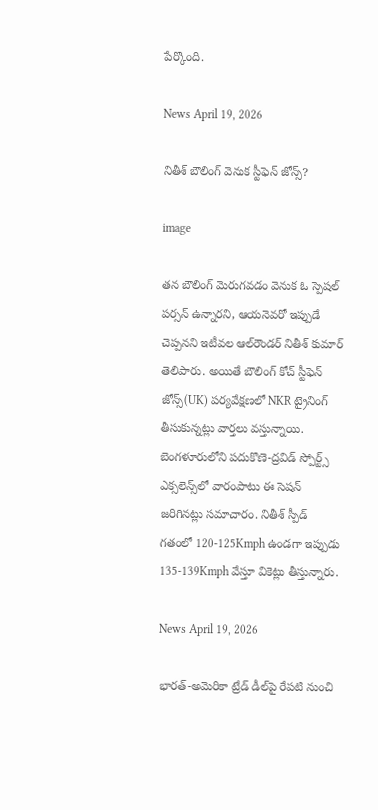పేర్కొంది.

News April 19, 2026

నితీశ్ బౌలింగ్ వెనుక స్టీఫెన్ జోన్స్?

image

తన బౌలింగ్ మెరుగవడం వెనుక ఓ స్పెషల్ పర్సన్ ఉన్నారని, ఆయనెవరో ఇప్పుడే చెప్పనని ఇటీవల ఆల్‌రౌండర్ నితీశ్ కుమార్ తెలిపారు. అయితే బౌలింగ్ కోచ్ స్టీఫెన్ జోన్స్(UK) పర్యవేక్షణలో NKR ట్రైనింగ్ తీసుకున్నట్లు వార్తలు వస్తున్నాయి. బెంగళూరులోని పదుకొణె-ద్రవిడ్ స్పోర్ట్స్ ఎక్సలెన్స్‌లో వారంపాటు ఈ సెషన్ జరిగినట్లు సమాచారం. నితీశ్ స్పీడ్ గతంలో 120-125Kmph ఉండగా ఇప్పుడు 135-139Kmph వేస్తూ వికెట్లు తీస్తున్నారు.

News April 19, 2026

భారత్-అమెరికా ట్రేడ్ డీల్‌పై రేపటి నుంచి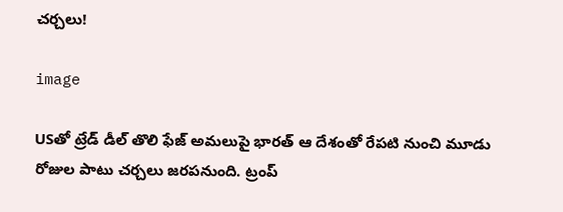చర్చలు!

image

USతో ట్రేడ్ డీల్ తొలి ఫేజ్ అమలుపై భారత్ ఆ దేశంతో రేపటి నుంచి మూడు రోజుల పాటు చర్చలు జరపనుంది. ట్రంప్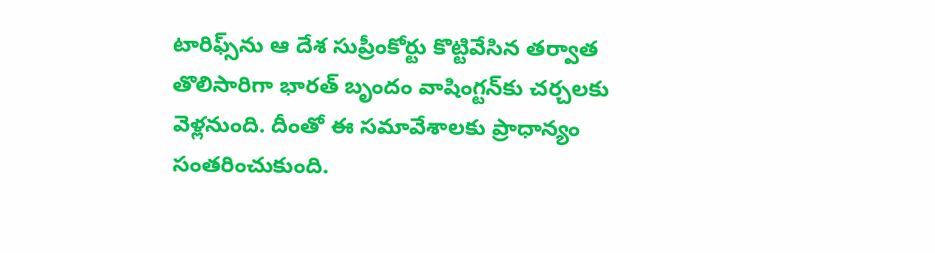టారిఫ్స్‌ను ఆ దేశ సుప్రీంకోర్టు కొట్టివేసిన తర్వాత తొలిసారిగా భారత్ బృందం వాషింగ్టన్‌కు చర్చలకు వెళ్లనుంది. దీంతో ఈ సమావేశాలకు ప్రాధాన్యం సంతరించుకుంది.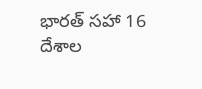భారత్ సహా 16 దేశాల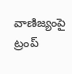వాణిజ్యంపై ట్రంప్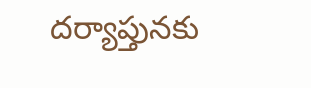దర్యాప్తునకు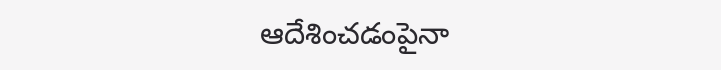ఆదేశించడంపైనా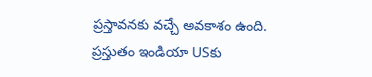ప్రస్తావనకు వచ్చే అవకాశం ఉంది. ప్రస్తుతం ఇండియా USకు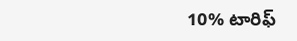10% టారిఫ్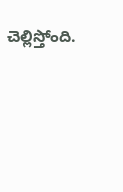చెల్లిస్తోంది.